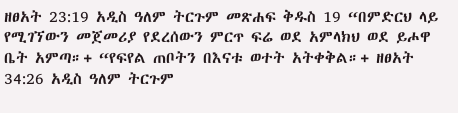ዘፀአት 23:19 አዲስ ዓለም ትርጉም መጽሐፍ ቅዱስ 19 “በምድርህ ላይ የሚገኘውን መጀመሪያ የደረሰውን ምርጥ ፍሬ ወደ አምላክህ ወደ ይሖዋ ቤት አምጣ።+ “የፍየል ጠቦትን በእናቱ ወተት አትቀቅል።+ ዘፀአት 34:26 አዲስ ዓለም ትርጉም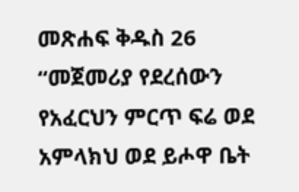መጽሐፍ ቅዱስ 26 “መጀመሪያ የደረሰውን የአፈርህን ምርጥ ፍሬ ወደ አምላክህ ወደ ይሖዋ ቤት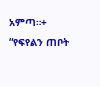አምጣ።+ “የፍየልን ጠቦት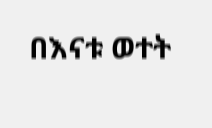በእናቱ ወተት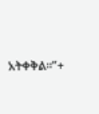አትቀቅል።”+